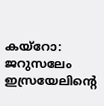കയ്റോ: ജറുസലേം ഇസ്രയേലിന്‍റെ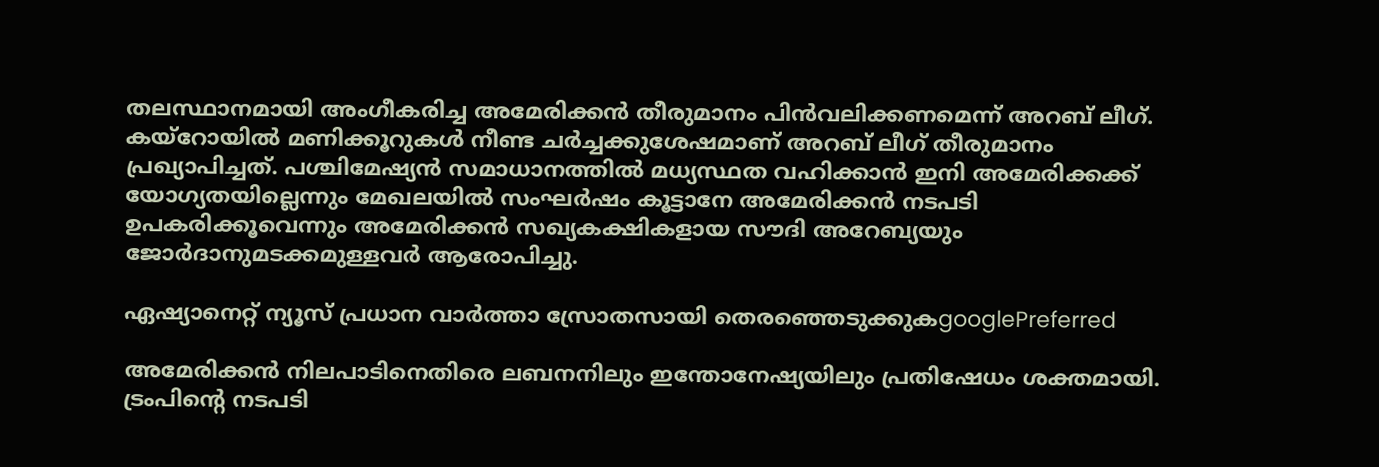തലസ്ഥാനമായി അംഗീകരിച്ച അമേരിക്കന്‍ തീരുമാനം പിന്‍വലിക്കണമെന്ന് അറബ് ലീഗ്. കയ്റോയില്‍ മണിക്കൂറുകള്‍ നീണ്ട ചര്‍ച്ചക്കുശേഷമാണ് അറബ് ലീഗ് തീരുമാനം പ്രഖ്യാപിച്ചത്. പശ്ചിമേഷ്യന്‍ സമാധാനത്തില്‍ മധ്യസ്ഥത വഹിക്കാന്‍ ഇനി അമേരിക്കക്ക് യോഗ്യതയില്ലെന്നും മേഖലയില്‍ സംഘര്‍ഷം കൂട്ടാനേ അമേരിക്കന്‍ നടപടി ഉപകരിക്കൂവെന്നും അമേരിക്കന്‍ സഖ്യകക്ഷികളായ സൗദി അറേബ്യയും ജോര്‍ദാനുമടക്കമുള്ളവര്‍ ആരോപിച്ചു.

ഏഷ്യാനെറ്റ് ന്യൂസ് പ്രധാന വാർത്താ സ്രോതസായി തെരഞ്ഞെടുക്കുകgooglePreferred

അമേരിക്കന്‍ നിലപാടിനെതിരെ ലബനനിലും ഇന്തോനേഷ്യയിലും പ്രതിഷേധം ശക്തമായി. ട്രംപിന്‍റെ നടപടി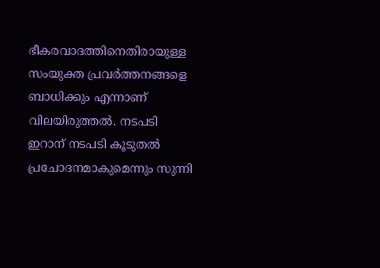ഭീകരവാദത്തിനെതിരായുള്ള സംയുക്ത പ്രവര്‍ത്തനങ്ങളെ ബാധിക്കും എന്നാണ് വിലയിരുത്തല്‍. നടപടി ഇറാന് നടപടി കൂടുതല്‍ പ്രചോദനമാകുമെന്നും സുന്നി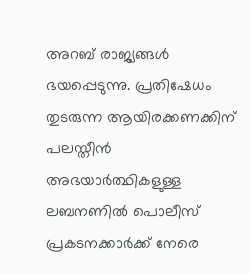അറബ് രാജ്യങ്ങള്‍ ഭയപ്പെടുന്നു. പ്രതിഷേധം തുടരുന്ന ആയിരക്കണക്കിന് പലസ്തീന്‍ അഭയാര്‍ത്ഥികളുള്ള ലബനണില്‍ പൊലീസ് പ്രകടനക്കാര്‍ക്ക് നേരെ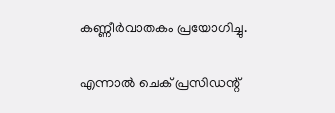കണ്ണീര്‍വാതകം പ്രയോഗിച്ചു.

എന്നാല്‍ ചെക് പ്രസിഡന്റ്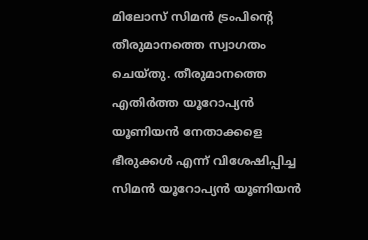മിലോസ് സിമന്‍ ട്രംപിന്‍റെ തീരുമാനത്തെ സ്വാഗതം ചെയ്തു. തീരുമാനത്തെ എതിര്‍ത്ത യൂറോപ്യന്‍ യൂണിയന്‍ നേതാക്കളെ ഭീരുക്കള്‍ എന്ന് വിശേഷിപ്പിച്ച സിമന്‍ യൂറോപ്യന്‍ യൂണിയന്‍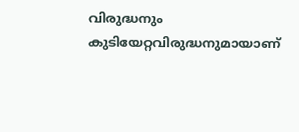വിരുദ്ധനും കുടിയേറ്റവിരുദ്ധനുമായാണ്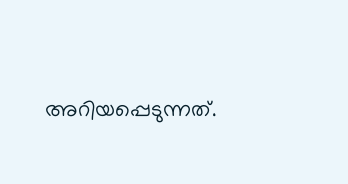അറിയപ്പെടുന്നത്.